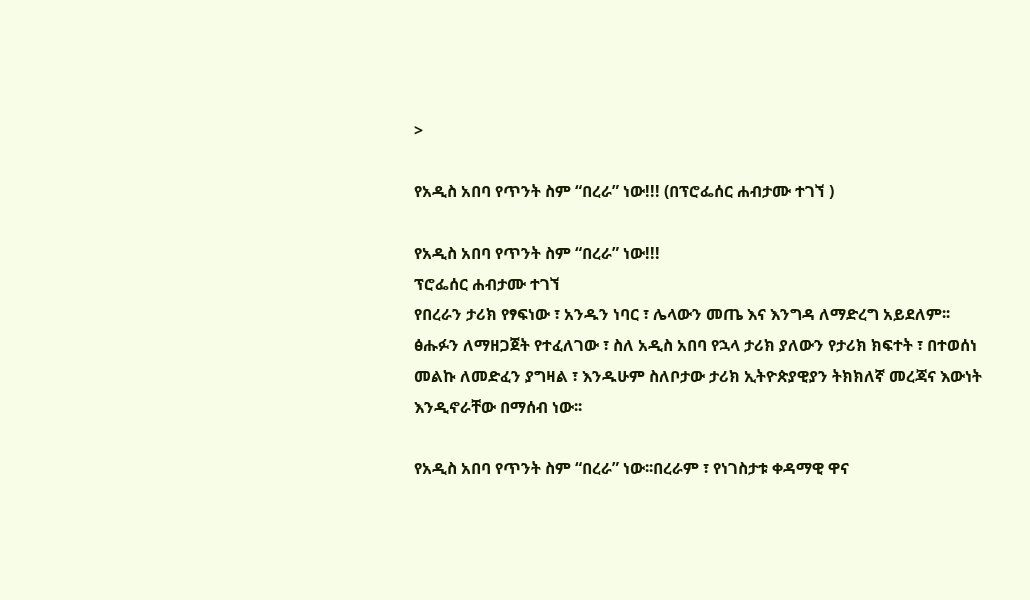>

የአዲስ አበባ የጥንት ስም “በረራ” ነው!!! (በፕሮፌሰር ሐብታሙ ተገኘ )

የአዲስ አበባ የጥንት ስም “በረራ” ነው!!!
ፕሮፌሰር ሐብታሙ ተገኘ
የበረራን ታሪክ የፃፍነው ፣ አንዱን ነባር ፣ ሌላውን መጤ እና እንግዳ ለማድረግ አይደለም፡፡ ፅሑፉን ለማዘጋጀት የተፈለገው ፣ ስለ አዲስ አበባ የኋላ ታሪክ ያለውን የታሪክ ክፍተት ፣ በተወሰነ መልኩ ለመድፈን ያግዛል ፣ እንዱሁም ስለቦታው ታሪክ ኢትዮጵያዊያን ትክክለኛ መረጃና እውነት እንዲኖራቸው በማሰብ ነው፡፡

የአዲስ አበባ የጥንት ስም “በረራ” ነው፡፡በረራም ፣ የነገስታቱ ቀዳማዊ ዋና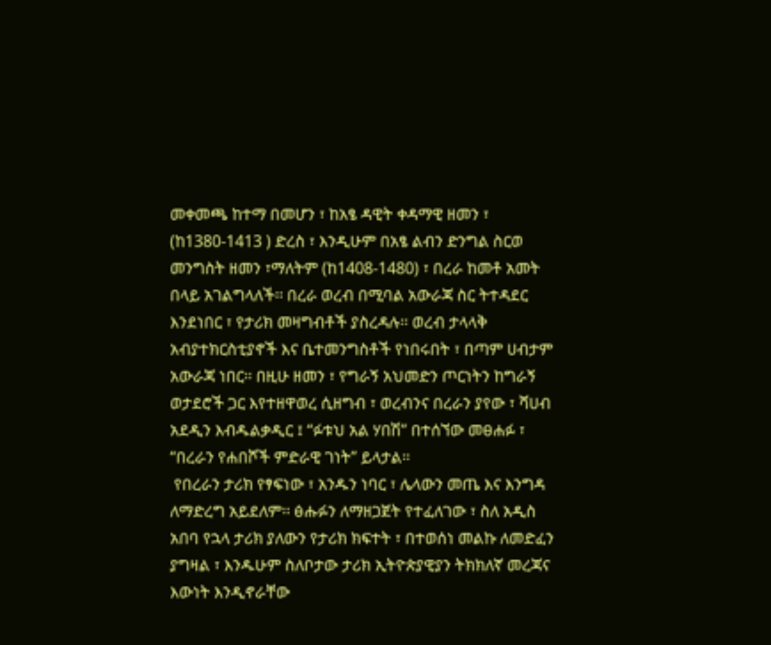መቀመጫ ከተማ በመሆን ፣ ከአፄ ዳዊት ቀዳማዊ ዘመን ፣ (ከ1380-1413 ) ድረስ ፣ እንዲሁም በአፄ ልብን ድንግል ስርወ መንግስት ዘመን ፣ማለትም (ከ1408-1480) ፣ በረራ ከመቶ አመት በላይ አገልግላለች፡፡ በረራ ወረብ በሚባል አውራጃ ስር ትተዳደር እንደነበር ፣ የታሪክ መዛግብቶች ያስረዳሉ፡፡ ወረብ ታላላቅ አብያተክርስቲያኖች እና ቤተመንግስቶች የነበሩበት ፣ በጣም ሀብታም አውራጃ ነበር፡፡ በዚሁ ዘመን ፣ የግራኝ አህመድን ጦርነትን ከግራኝ ወታደሮች ጋር እየተዘዋወረ ሲዘግብ ፣ ወረብንና በረራን ያየው ፣ ሻሀብ አደዲን እብዱልቃዲር ፤ “ፉቱህ አል ሃበሽ” በተሰኘው መፀሐፉ ፣ “በረራን የሐበሾች ምድራዊ ገነት” ይላታል፡፡
 የበረራን ታሪክ የፃፍነው ፣ አንዱን ነባር ፣ ሌላውን መጤ እና እንግዳ ለማድረግ አይደለም፡፡ ፅሑፉን ለማዘጋጀት የተፈለገው ፣ ስለ አዲስ አበባ የኋላ ታሪክ ያለውን የታሪክ ክፍተት ፣ በተወሰነ መልኩ ለመድፈን ያግዛል ፣ እንዱሁም ስለቦታው ታሪክ ኢትዮጵያዊያን ትክክለኛ መረጃና እውነት እንዲኖራቸው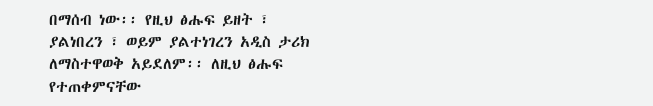በማሰብ ነው፡፡ የዚህ ፅሑፍ ይዘት ፣ ያልነበረን ፣ ወይም ያልተነገረን አዲስ ታሪክ ለማስተዋወቅ አይደለም፡፡ ለዚህ ፅሑፍ የተጠቀምናቸው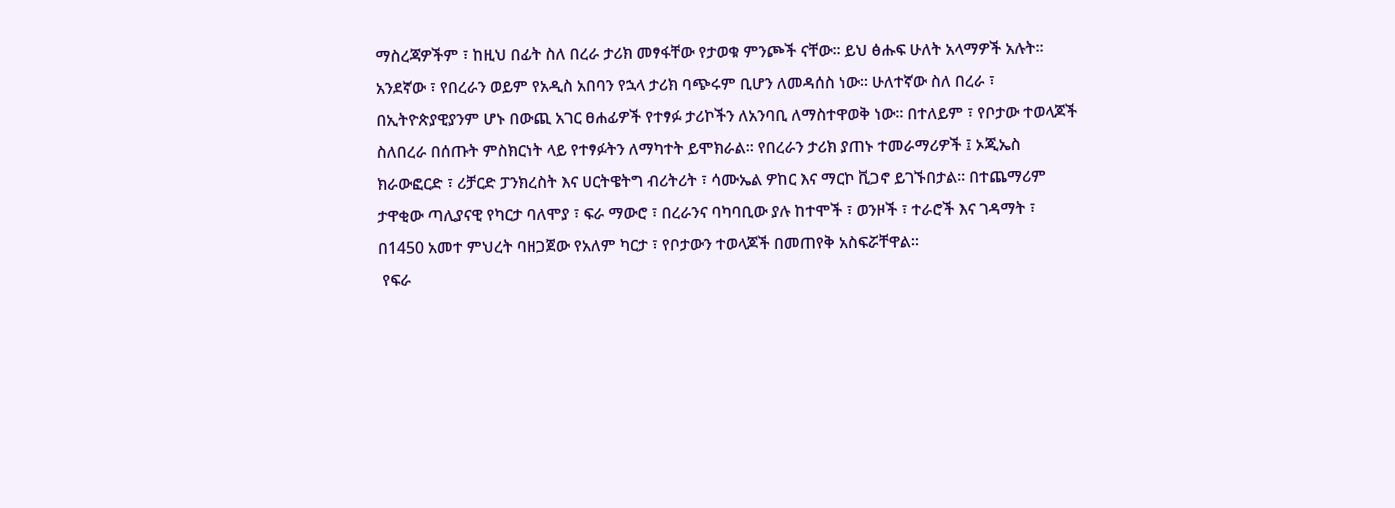ማስረጃዎችም ፣ ከዚህ በፊት ስለ በረራ ታሪክ መፃፋቸው የታወቁ ምንጮች ናቸው፡፡ ይህ ፅሑፍ ሁለት አላማዎች አሉት፡፡ አንደኛው ፣ የበረራን ወይም የአዲስ አበባን የኋላ ታሪክ ባጭሩም ቢሆን ለመዳሰስ ነው፡፡ ሁለተኛው ስለ በረራ ፣ በኢትዮጵያዊያንም ሆኑ በውጪ አገር ፀሐፊዎች የተፃፉ ታሪኮችን ለአንባቢ ለማስተዋወቅ ነው፡፡ በተለይም ፣ የቦታው ተወላጆች ስለበረራ በሰጡት ምስክርነት ላይ የተፃፉትን ለማካተት ይሞክራል፡፡ የበረራን ታሪክ ያጠኑ ተመራማሪዎች ፤ ኦጂኤስ ክራውፎርድ ፣ ሪቻርድ ፓንክረስት እና ሀርትዌትግ ብሪትሪት ፣ ሳሙኤል ዎከር እና ማርኮ ቪጋኖ ይገኙበታል፡፡ በተጨማሪም ታዋቂው ጣሊያናዊ የካርታ ባለሞያ ፣ ፍራ ማውሮ ፣ በረራንና ባካባቢው ያሉ ከተሞች ፣ ወንዞች ፣ ተራሮች እና ገዳማት ፣ በ1450 አመተ ምህረት ባዘጋጀው የአለም ካርታ ፣ የቦታውን ተወላጆች በመጠየቅ አስፍሯቸዋል፡፡
 የፍራ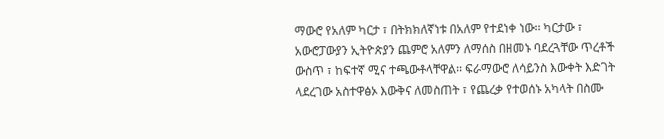ማውሮ የአለም ካርታ ፣ በትክክለኛነቱ በአለም የተደነቀ ነው፡፡ ካርታው ፣ አውሮፓውያን ኢትዮጵያን ጨምሮ አለምን ለማሰስ በዘመኑ ባደረጓቸው ጥረቶች ውስጥ ፣ ከፍተኛ ሚና ተጫውቶላቸዋል፡፡ ፍራማውሮ ለሳይንስ እውቀት እድገት ላደረገው አስተዋፅኦ እውቅና ለመስጠት ፣ የጨረቃ የተወሰኑ አካላት በስሙ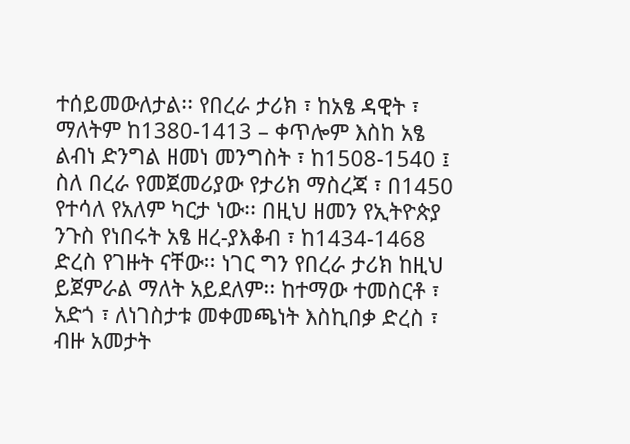ተሰይመውለታል፡፡ የበረራ ታሪክ ፣ ከአፄ ዳዊት ፣ ማለትም ከ1380-1413 – ቀጥሎም እስከ አፄ ልብነ ድንግል ዘመነ መንግስት ፣ ከ1508-1540 ፤ ስለ በረራ የመጀመሪያው የታሪክ ማስረጃ ፣ በ1450 የተሳለ የአለም ካርታ ነው፡፡ በዚህ ዘመን የኢትዮጵያ ንጉስ የነበሩት አፄ ዘረ-ያእቆብ ፣ ከ1434-1468 ድረስ የገዙት ናቸው፡፡ ነገር ግን የበረራ ታሪክ ከዚህ ይጀምራል ማለት አይደለም፡፡ ከተማው ተመስርቶ ፣ አድጎ ፣ ለነገስታቱ መቀመጫነት እስኪበቃ ድረስ ፣ ብዙ አመታት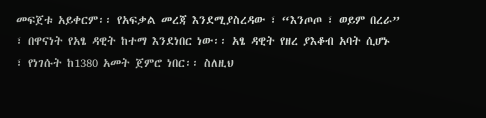መፍጀቱ አይቀርም፡፡ የአፍቃል መረጃ እንደሚያስረዳው ፣ “እንጦጦ ፣ ወይም በረራ” ፣ በዋናነት የአፄ ዳዊት ከተማ እንደነበር ነው፡፡ አፄ ዳዊት የዘረ ያእቆብ አባት ሲሆኑ ፣ የነገሱት ከ1380 አመት ጀምሮ ነበር፡፡ ስለዚህ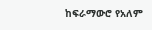ከፍራማውሮ የአለም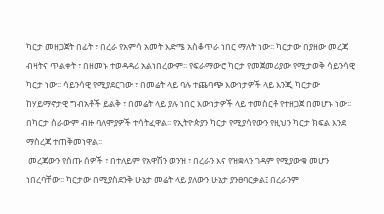ካርታ መዘጋጀት በፊት ፣ በረራ የአምሳ አመት እድሜ አስቆጥራ ነበር ማለት ነው፡፡ ካርታው በያዘው መረጃ ብዛትና ጥልቀት ፣ በዘመኑ ተወዳዳሪ አልነበረውም፡፡ የፍራማውሮ ካርታ የመጀመሪያው የሚታወቅ ሳይንሳዊ ካርታ ነው፡፡ ሳይንሳዊ የሚያደርገው ፣ በመሬት ላይ ባሉ ተጨባጭ እውነታዎች ላይ እንጂ ካርታው ከሃይማኖታዊ ግብአቶች ይልቅ ፣ በመሬት ላይ ያሉ ነበር እውነታዎች ላይ ተመስርቶ የተዘጋጀ በመሆኑ ነው፡፡ በካርታ ስራውም ብዙ ባለሞያዎች ተሳትፈዋል፡፡ የኢትዮጵያን ካርታ የሚያሳየውን የዚህን ካርታ ክፍል እንደ ማስረጃ ተጠቅመነዋል፡፡
 መረጃውን የሰጡ ሰዎች ፣ በተለይም የአዋሽን ወንዝ ፣ በረራን እና የዝቋላን ገዳም የሚያውቁ መሆን ነበረባቸው፡፡ ካርታው በሚያስደንቅ ሁኔታ መሬት ላይ ያለውን ሁኔታ ያንፀባርቃል፤ በረራንም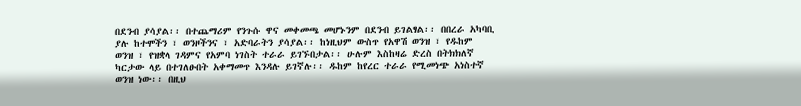በደንብ ያሳያል፡፡ በተጨማሪም የንጉሱ ዋና መቀመጫ መሆኑንም በደንብ ይገልፃል፡፡ በበረራ አካባቢ ያሉ ከተሞችን ፣ ወንዞችንና ፣ አድባራትን ያሳያል፡፡ ከነዚህም ውስጥ የአዋሽ ወንዝ ፣ የዱከም ወንዝ ፣ የዝቋላ ገዳምና የአምባ ነገስት ተራራ ይገኙበታል፡፡ ሁሉም እስከዛሬ ድረስ በትክክለኛ ካርታው ላይ በተገለፁበት አቀማመጥ እንዳሉ ይገኛሉ፡፡ ዱከም ከየረር ተራራ የሚመነጭ አነስተኛ ወንዝ ነው፡፡ በዚህ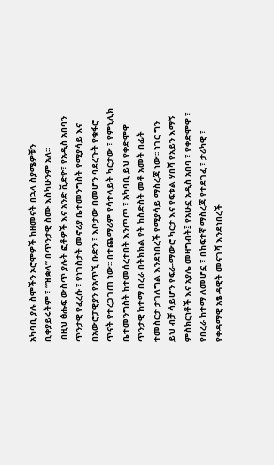አካባቢ ያሉ ስሞችን ኦሮሞዎች ከዘመናት በኋላ ስያሜዎቹን ቢቀያይሩትም ፣ “ዝቋላ” በጥንታዊ ስሙ እስካሁንም አለ፡፡
 በዚህ ፅሑፍ ውስጥ ያሉት ፎቶዎች እና አንድ ቪድዮ፣ የአዲስ አበባን ጥንታዊ የፈረሱ ፣ የነገስታት መኖሪያ ቤተመንግስት የሚያሳይ እና በአውሮፓዊያን የአጥኚ ቡድን ፣ እቦታው በመሆን ባደረጉት የቁፋሮ ጥናት የተረጋገጠ ነው፡፡ በተጨማሪም የሳተላይት ካርታው ፣ የምኒሊክ ቤተመንግስት ከተመሰረተበት እንጦጦ ፣ አካባቢ ይህ የቀድሞዋ ጥንታዊ ከተማ በረራ በትክክል የት ከስድስት መቶ አመት በፊት ተመስርታ ታገለግል እንደነበረች የሚያሳይ ማስረጃ ነው፡፡ ነገር ግን ይህ ብቻ ሳይሆን የፍራ-ማውሮ ካርታ እና የፍቱል ሃበሻ የአይን እማኝ ምስክርነቶች እና አያሌ መዛግብት፤ የአሁኗ አዲስ አበባ ፣ የቀድሞዋ ፣ የበረራ ከተማ ለመሆኗ ፣ በከፍተኛ ማስረጃ የተደገፈ ፣ ታሪካዊ ፣ የቀዳማዊ አፄ ዳዊት መናገሻ እንደነበረች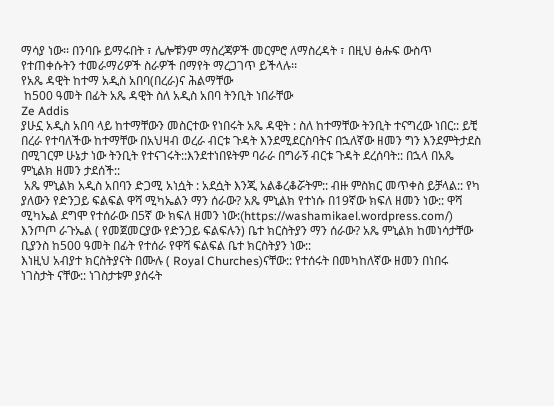ማሳያ ነው፡፡ በንባቡ ይማሩበት ፣ ሌሎቹንም ማስረጃዎች መርምሮ ለማስረዳት ፣ በዚህ ፅሑፍ ውስጥ የተጠቀሱትን ተመራማሪዎች ስራዎች በማየት ማረጋገጥ ይችላሉ፡፡
የአጼ ዳዊት ከተማ አዲስ አበባ(በረራ)ና ሕልማቸው
 ከ500 ዓመት በፊት አጼ ዳዊት ስለ አዲስ አበባ ትንቢት ነበራቸው
Ze Addis
ያሁኗ አዲስ አበባ ላይ ከተማቸውን መስርተው የነበሩት አጼ ዳዊት : ስለ ከተማቸው ትንቢት ተናግረው ነበር:: ይቺ በረራ የተባለችው ከተማቸው በአህዛብ ወረራ ብርቱ ጉዳት እንደሚደርስባትና በኋለኛው ዘመን ግን እንደምትታደስ በሚገርም ሁኔታ ነው ትንቢት የተናገሩት::እንደተነበዩትም ባራራ በግራኝ ብርቱ ጉዳት ደረሰባት:: በኋላ በአጼ ምኒልክ ዘመን ታደሰች::
 አጼ ምኒልክ አዲስ አበባን ድጋሚ አነሷት : አደሷት እንጂ አልቆረቆሯትም:: ብዙ ምስክር መጥቀስ ይቻላል:: የካ ያለውን የድንጋይ ፍልፍል ዋሻ ሚካኤልን ማን ሰራው? አጼ ምኒልክ የተነሱ በ19ኛው ክፍለ ዘመን ነው:: ዋሻ ሚካኤል ደግሞ የተሰራው በ5ኛ ው ክፍለ ዘመን ነው:(https://washamikael.wordpress.com/)
እንጦጦ ራጉኤል ( የመጀመርያው የድንጋይ ፍልፍሉን) ቤተ ክርስትያን ማን ሰራው? አጼ ምኒልክ ከመነሳታቸው ቢያንስ ከ500 ዓመት በፊት የተሰራ የዋሻ ፍልፍል ቤተ ክርስትያን ነው::
እነዚህ አብያተ ክርስትያናት በሙሉ ( Royal Churches)ናቸው:: የተሰሩት በመካከለኛው ዘመን በነበሩ ነገስታት ናቸው:: ነገስታቱም ያሰሩት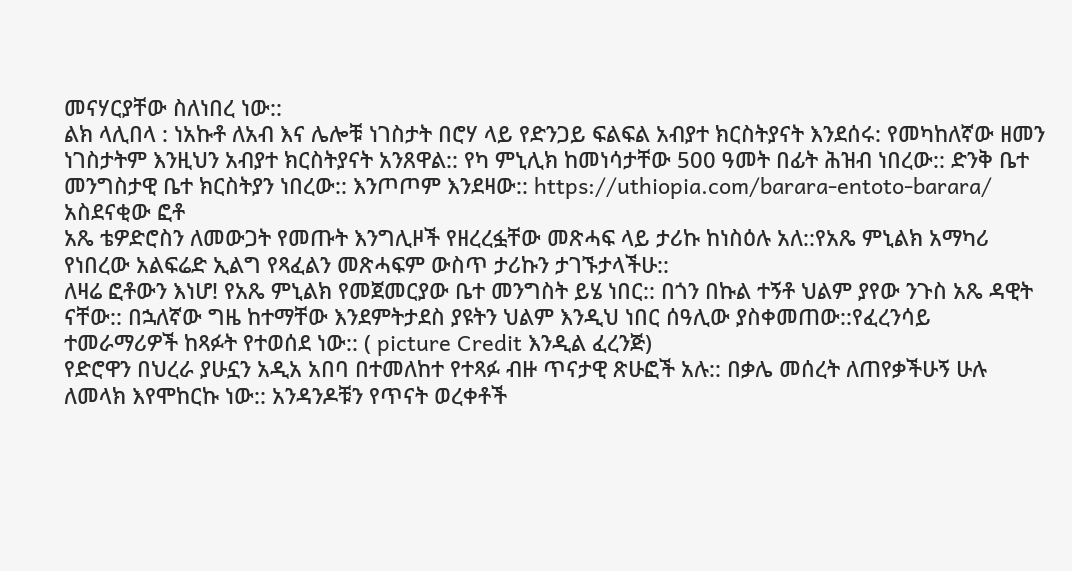መናሃርያቸው ስለነበረ ነው::
ልክ ላሊበላ : ነአኩቶ ለአብ እና ሌሎቹ ነገስታት በሮሃ ላይ የድንጋይ ፍልፍል አብያተ ክርስትያናት እንደሰሩ: የመካከለኛው ዘመን ነገስታትም እንዚህን አብያተ ክርስትያናት አንጸዋል:: የካ ምኒሊክ ከመነሳታቸው 500 ዓመት በፊት ሕዝብ ነበረው:: ድንቅ ቤተ መንግስታዊ ቤተ ክርስትያን ነበረው:: እንጦጦም እንደዛው:: https://uthiopia.com/barara-entoto-barara/
አስደናቂው ፎቶ
አጼ ቴዎድሮስን ለመውጋት የመጡት እንግሊዞች የዘረረፏቸው መጽሓፍ ላይ ታሪኩ ከነስዕሉ አለ::የአጼ ምኒልክ አማካሪ የነበረው አልፍሬድ ኢልግ የጻፈልን መጽሓፍም ውስጥ ታሪኩን ታገኙታላችሁ::
ለዛሬ ፎቶውን እነሆ! የአጼ ምኒልክ የመጀመርያው ቤተ መንግስት ይሄ ነበር:: በጎን በኩል ተኝቶ ህልም ያየው ንጉስ አጼ ዳዊት ናቸው:: በኋለኛው ግዜ ከተማቸው እንደምትታደስ ያዩትን ህልም እንዲህ ነበር ሰዓሊው ያስቀመጠው::የፈረንሳይ ተመራማሪዎች ከጻፉት የተወሰደ ነው:: ( picture Credit እንዲል ፈረንጅ)
የድሮዋን በህረራ ያሁኗን አዲአ አበባ በተመለከተ የተጻፉ ብዙ ጥናታዊ ጽሁፎች አሉ:: በቃሌ መሰረት ለጠየቃችሁኝ ሁሉ ለመላክ እየሞከርኩ ነው:: አንዳንዶቹን የጥናት ወረቀቶች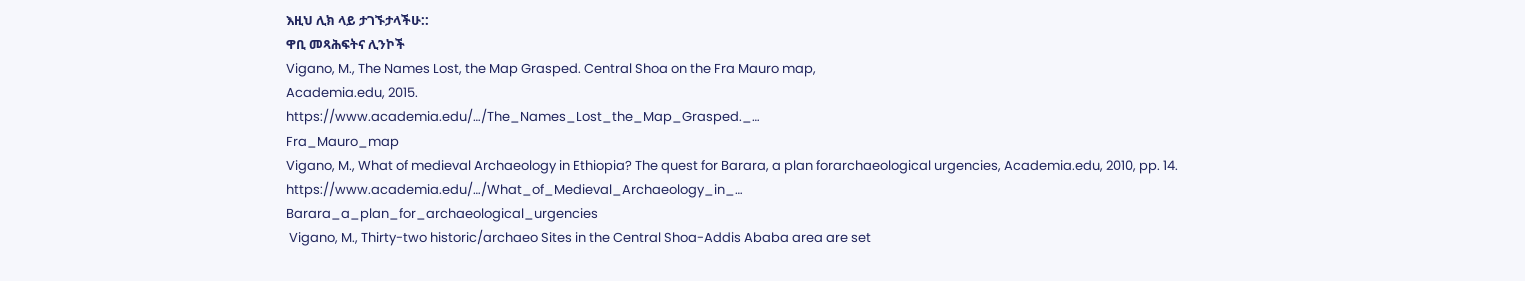እዚህ ሊክ ላይ ታገኙታላችሁ::
ዋቢ መጻሕፍትና ሊንኮች
Vigano, M., The Names Lost, the Map Grasped. Central Shoa on the Fra Mauro map,
Academia.edu, 2015.
https://www.academia.edu/…/The_Names_Lost_the_Map_Grasped._…
Fra_Mauro_map
Vigano, M., What of medieval Archaeology in Ethiopia? The quest for Barara, a plan forarchaeological urgencies, Academia.edu, 2010, pp. 14.
https://www.academia.edu/…/What_of_Medieval_Archaeology_in_…
Barara_a_plan_for_archaeological_urgencies
 Vigano, M., Thirty-two historic/archaeo Sites in the Central Shoa-Addis Ababa area are set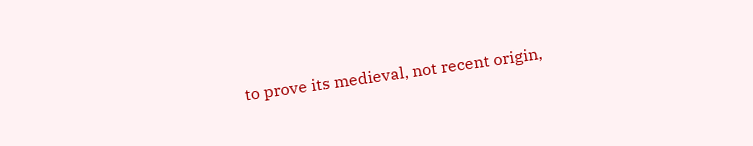to prove its medieval, not recent origin,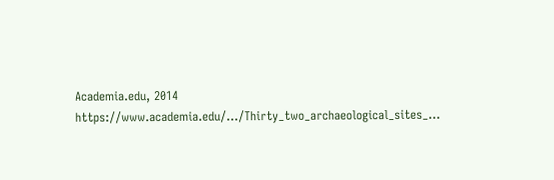Academia.edu, 2014
https://www.academia.edu/…/Thirty_two_archaeological_sites_…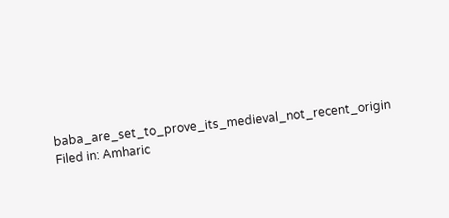baba_are_set_to_prove_its_medieval_not_recent_origin
Filed in: Amharic